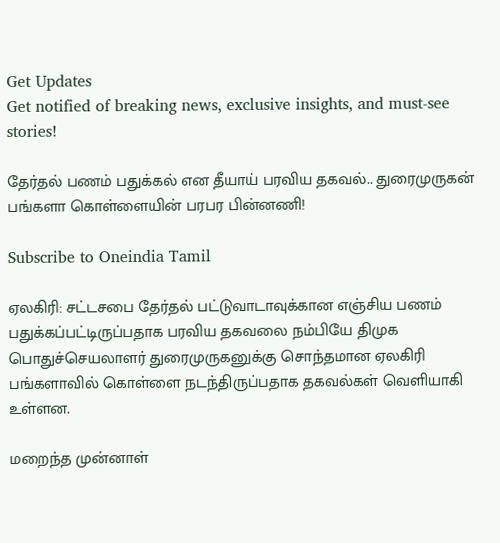Get Updates
Get notified of breaking news, exclusive insights, and must-see stories!

தேர்தல் பணம் பதுக்கல் என தீயாய் பரவிய தகவல்.. துரைமுருகன் பங்களா கொள்ளையின் பரபர பின்னணி!

Subscribe to Oneindia Tamil

ஏலகிரி: சட்டசபை தேர்தல் பட்டுவாடாவுக்கான எஞ்சிய பணம் பதுக்கப்பட்டிருப்பதாக பரவிய தகவலை நம்பியே திமுக பொதுச்செயலாளர் துரைமுருகனுக்கு சொந்தமான ஏலகிரி பங்களாவில் கொள்ளை நடந்திருப்பதாக தகவல்கள் வெளியாகி உள்ளன.

மறைந்த முன்னாள்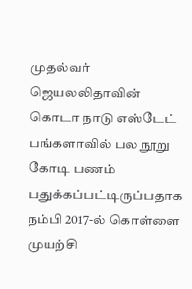முதல்வர் ஜெயலலிதாவின் கொடா நாடு எஸ்டேட் பங்களாவில் பல நூறு கோடி பணம் பதுக்கப்பட்டிருப்பதாக நம்பி 2017-ல் கொள்ளை முயற்சி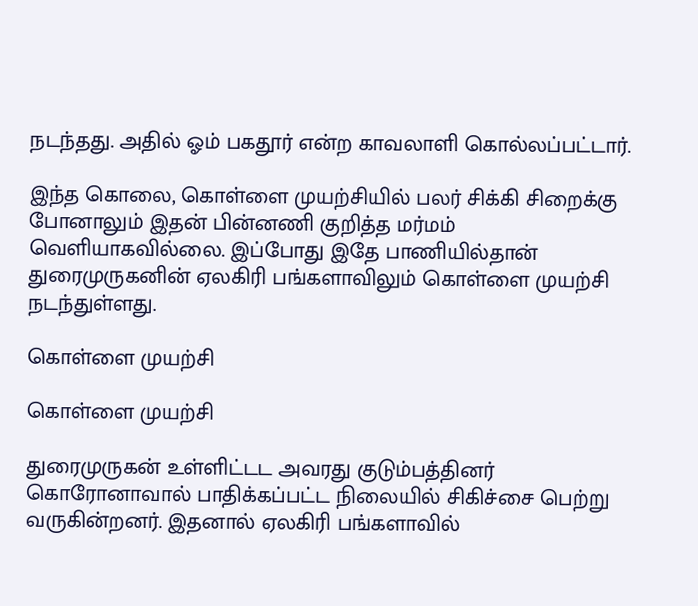நடந்தது. அதில் ஓம் பகதூர் என்ற காவலாளி கொல்லப்பட்டார்.

இந்த கொலை, கொள்ளை முயற்சியில் பலர் சிக்கி சிறைக்கு போனாலும் இதன் பின்னணி குறித்த மர்மம் வெளியாகவில்லை. இப்போது இதே பாணியில்தான் துரைமுருகனின் ஏலகிரி பங்களாவிலும் கொள்ளை முயற்சி நடந்துள்ளது.

கொள்ளை முயற்சி

கொள்ளை முயற்சி

துரைமுருகன் உள்ளிட்டட அவரது குடும்பத்தினர் கொரோனாவால் பாதிக்கப்பட்ட நிலையில் சிகிச்சை பெற்று வருகின்றனர். இதனால் ஏலகிரி பங்களாவில்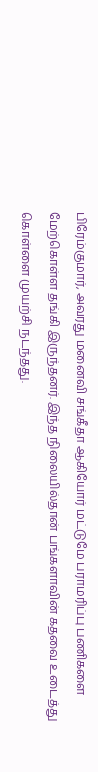பிரேம்குமார், அவரது மனைவி சங்கீதா ஆகியோர் மட்டுமே பராமரிப்பு பணிகளை மேற்கொள்ள தங்கி இருந்தனர். இந்த நிலையில்தான் பங்களாவின் கதவை உடைத்து கொள்ளை முயற்சி நடந்தது.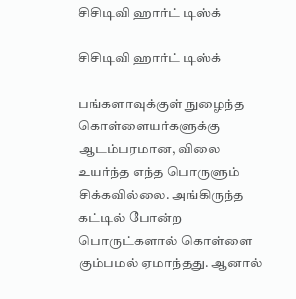சிசிடிவி ஹார்ட் டிஸ்க்

சிசிடிவி ஹார்ட் டிஸ்க்

பங்களாவுக்குள் நுழைந்த கொள்ளையர்களுக்கு ஆடம்பரமான, விலை உயர்ந்த எந்த பொருளும் சிக்கவில்லை. அங்கிருந்த கட்டில் போன்ற பொருட்களால் கொள்ளை கும்பமல் ஏமாந்தது. ஆனால்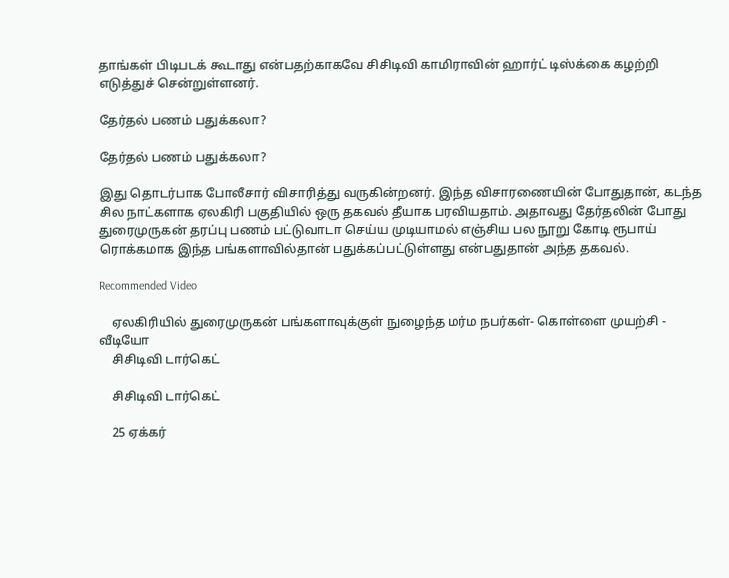தாங்கள் பிடிபடக் கூடாது என்பதற்காகவே சிசிடிவி காமிராவின் ஹார்ட் டிஸ்க்கை கழற்றி எடுத்துச் சென்றுள்ளனர்.

தேர்தல் பணம் பதுக்கலா?

தேர்தல் பணம் பதுக்கலா?

இது தொடர்பாக போலீசார் விசாரித்து வருகின்றனர். இந்த விசாரணையின் போதுதான், கடந்த சில நாட்களாக ஏலகிரி பகுதியில் ஒரு தகவல் தீயாக பரவியதாம். அதாவது தேர்தலின் போது துரைமுருகன் தரப்பு பணம் பட்டுவாடா செய்ய முடியாமல் எஞ்சிய பல நூறு கோடி ரூபாய் ரொக்கமாக இந்த பங்களாவில்தான் பதுக்கப்பட்டுள்ளது என்பதுதான் அந்த தகவல்.

Recommended Video

    ஏலகிரியில் துரைமுருகன் பங்களாவுக்குள் நுழைந்த மர்ம நபர்கள்- கொள்ளை முயற்சி - வீடியோ
    சிசிடிவி டார்கெட்

    சிசிடிவி டார்கெட்

    25 ஏக்கர்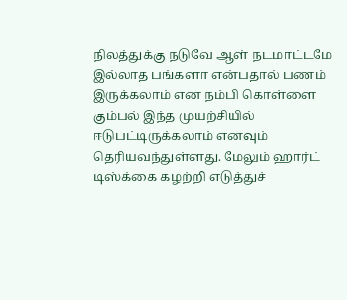நிலத்துக்கு நடுவே ஆள் நடமாட்டமே இல்லாத பங்களா என்பதால் பணம் இருக்கலாம் என நம்பி கொள்ளை கும்பல் இந்த முயற்சியில் ஈடுபட்டிருக்கலாம் எனவும் தெரியவந்துள்ளது. மேலும் ஹார்ட் டிஸ்க்கை கழற்றி எடுத்துச்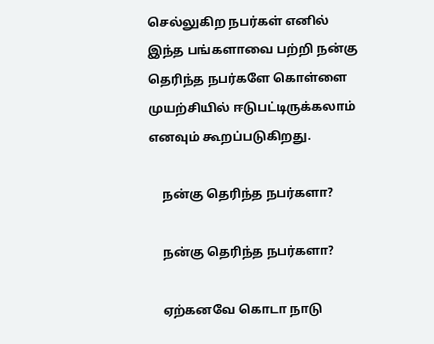செல்லுகிற நபர்கள் எனில் இந்த பங்களாவை பற்றி நன்கு தெரிந்த நபர்களே கொள்ளை முயற்சியில் ஈடுபட்டிருக்கலாம் எனவும் கூறப்படுகிறது.

    நன்கு தெரிந்த நபர்களா?

    நன்கு தெரிந்த நபர்களா?

    ஏற்கனவே கொடா நாடு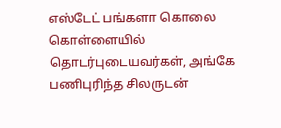எஸ்டேட் பங்களா கொலை கொள்ளையில் தொடர்புடையவர்கள், அங்கே பணிபுரிந்த சிலருடன்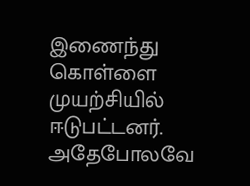இணைந்து கொள்ளை முயற்சியில் ஈடுபட்டனர். அதேபோலவே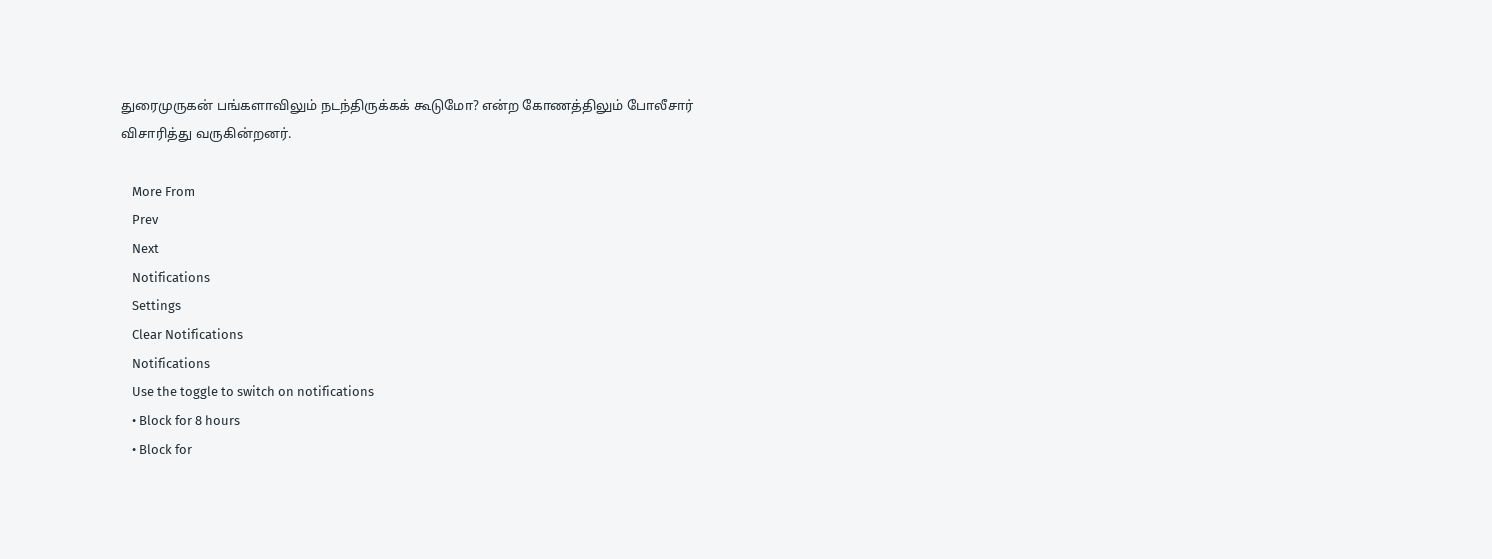துரைமுருகன் பங்களாவிலும் நடந்திருக்கக் கூடுமோ? என்ற கோணத்திலும் போலீசார் விசாரித்து வருகின்றனர்.

    More From
    Prev
    Next
    Notifications
    Settings
    Clear Notifications
    Notifications
    Use the toggle to switch on notifications
    • Block for 8 hours
    • Block for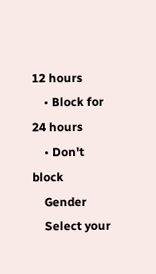12 hours
    • Block for 24 hours
    • Don't block
    Gender
    Select your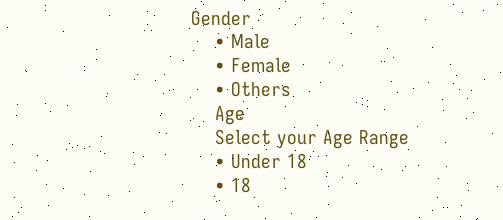Gender
    • Male
    • Female
    • Others
    Age
    Select your Age Range
    • Under 18
    • 18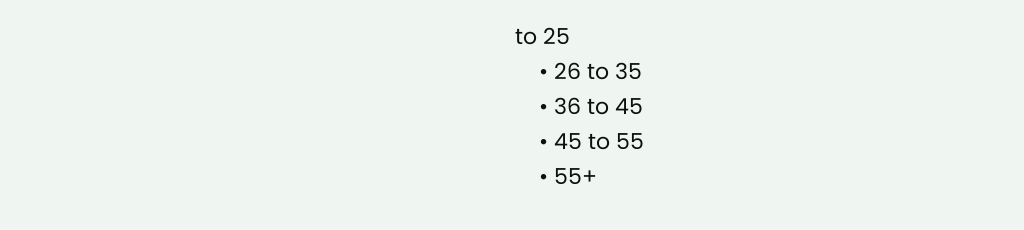to 25
    • 26 to 35
    • 36 to 45
    • 45 to 55
    • 55+